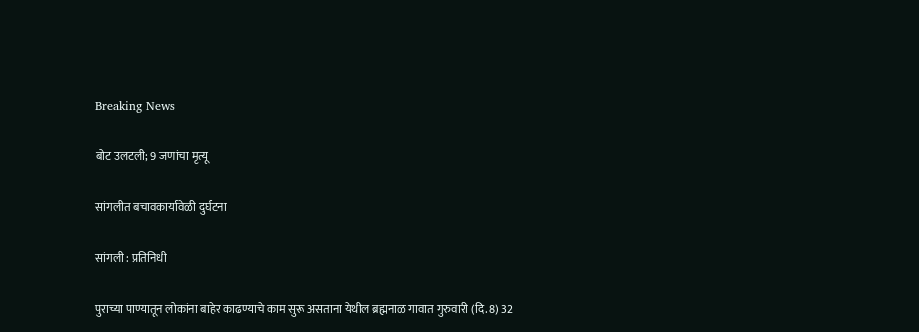Breaking News

बोट उलटली; 9 जणांचा मृत्यू

सांगलीत बचावकार्यावेळी दुर्घटना

सांगली : प्रतिनिधी

पुराच्या पाण्यातून लोकांना बाहेर काढण्याचे काम सुरू असताना येथील ब्रह्मनाळ गावात गुरुवारी (दि. 8) 32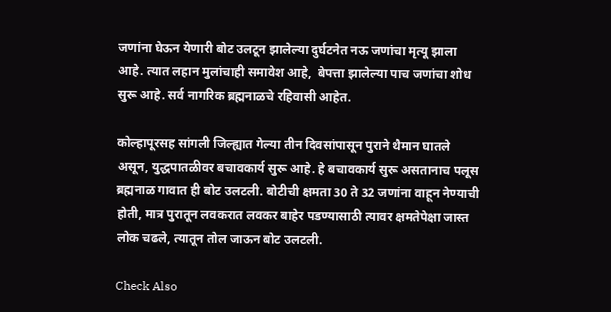जणांना घेऊन येणारी बोट उलटून झालेल्या दुर्घटनेत नऊ जणांचा मृत्यू झाला आहे. त्यात लहान मुलांचाही समावेश आहे,  बेपत्ता झालेल्या पाच जणांचा शोध सुरू आहे. सर्व नागरिक ब्रह्मनाळचे रहिवासी आहेत.

कोल्हापूरसह सांगली जिल्ह्यात गेल्या तीन दिवसांपासून पुराने थैमान घातले असून, युद्धपातळीवर बचावकार्य सुरू आहे. हे बचावकार्य सुरू असतानाच पलूस ब्रह्मनाळ गावात ही बोट उलटली. बोटीची क्षमता 30 ते 32 जणांना वाहून नेण्याची होती, मात्र पुरातून लवकरात लवकर बाहेर पडण्यासाठी त्यावर क्षमतेपेक्षा जास्त लोक चढले, त्यातून तोल जाऊन बोट उलटली.

Check Also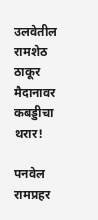उलवेतील रामशेठ ठाकूर मैदानावर कबड्डीचा थरार!

पनवेल रामप्रहर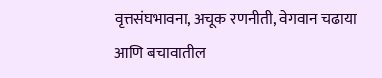वृत्तसंघभावना, अचूक रणनीती, वेगवान चढाया आणि बचावातील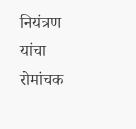नियंत्रण यांचा रोमांचक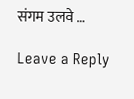संगम उलवे …

Leave a Reply